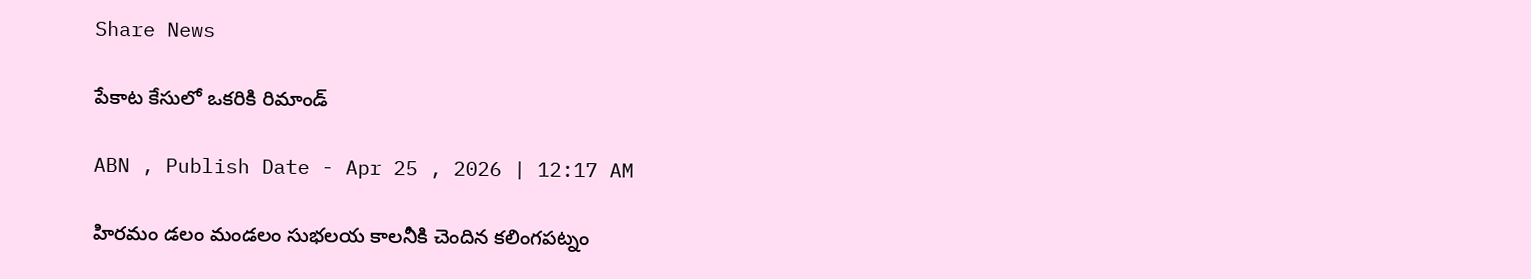Share News

పేకాట కేసులో ఒకరికి రిమాండ్‌

ABN , Publish Date - Apr 25 , 2026 | 12:17 AM

హిరమం డలం మండలం సుభలయ కాలనీకి చెందిన కలింగపట్నం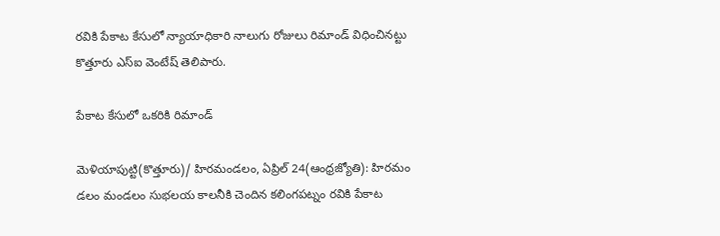రవికి పేకాట కేసులో న్యాయాధికారి నాలుగు రోజులు రిమాండ్‌ విధించినట్టు కొత్తూరు ఎస్‌ఐ వెంటేష్‌ తెలిపారు.

పేకాట కేసులో ఒకరికి రిమాండ్‌

మెళియాపుట్టి(కొత్తూరు)/ హిరమండలం, ఏప్రిల్‌ 24(ఆంధ్రజ్యోతి): హిరమం డలం మండలం సుభలయ కాలనీకి చెందిన కలింగపట్నం రవికి పేకాట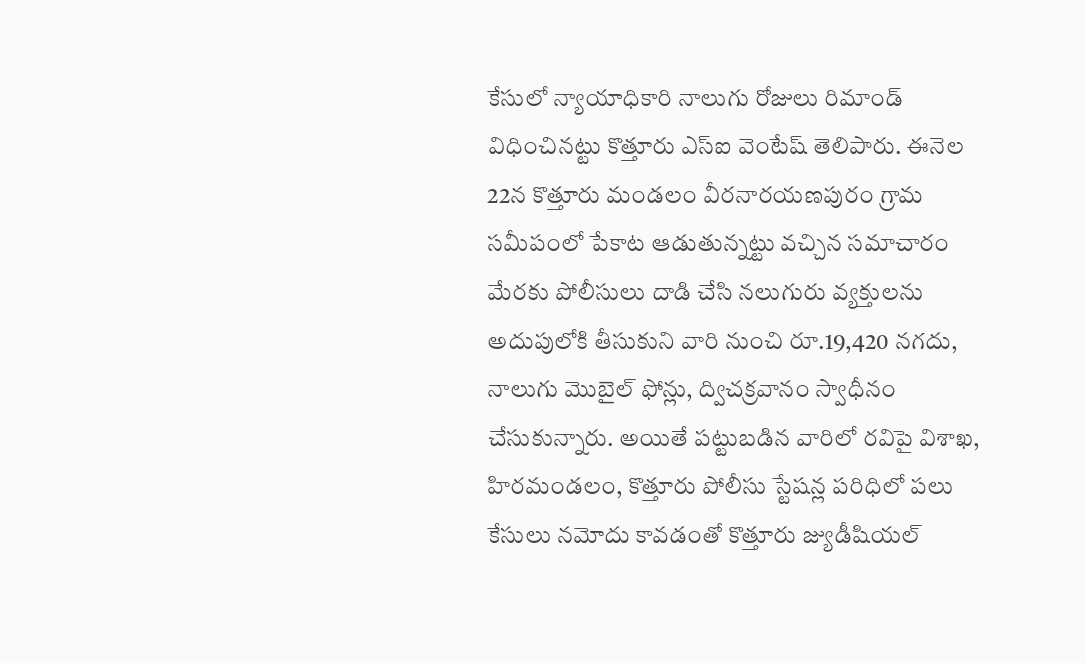కేసులో న్యాయాధికారి నాలుగు రోజులు రిమాండ్‌ విధించినట్టు కొత్తూరు ఎస్‌ఐ వెంటేష్‌ తెలిపారు. ఈనెల 22న కొత్తూరు మండలం వీరనారయణపురం గ్రామ సమీపంలో పేకాట ఆడుతున్నట్టు వచ్చిన సమాచారం మేరకు పోలీసులు దాడి చేసి నలుగురు వ్యక్తులను అదుపులోకి తీసుకుని వారి నుంచి రూ.19,420 నగదు, నాలుగు మొబైల్‌ ఫోన్లు, ద్విచక్రవానం స్వాధీనం చేసుకున్నారు. అయితే పట్టుబడిన వారిలో రవిపై విశాఖ, హిరమండలం, కొత్తూరు పోలీసు స్టేషన్ల పరిధిలో పలు కేసులు నమోదు కావడంతో కొత్తూరు జ్యుడీషియల్‌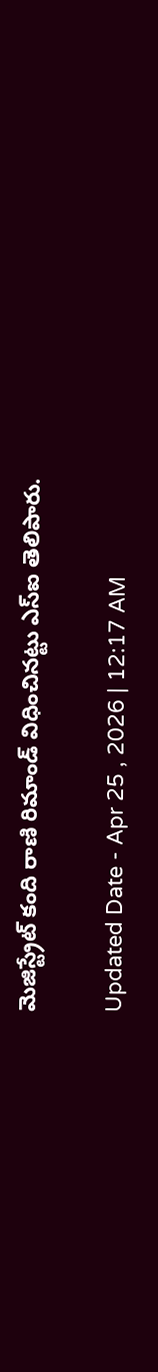మెజిస్ట్రేట్‌ కంది రాణి రిమాండ్‌ విధించినట్టు ఎస్‌ఐ తెలిపారు.

Updated Date - Apr 25 , 2026 | 12:17 AM